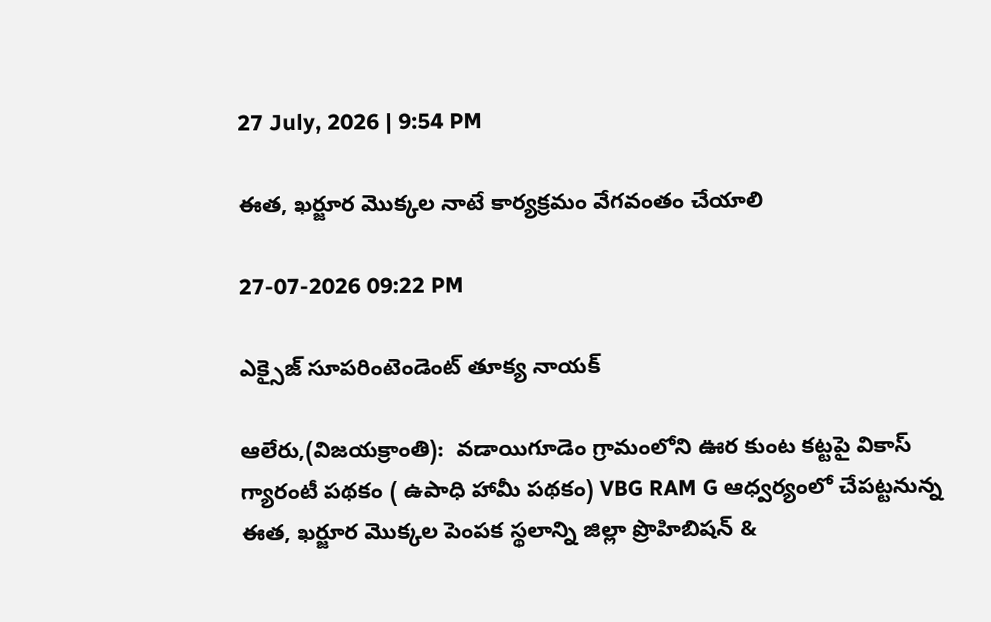27 July, 2026 | 9:54 PM

ఈత, ఖర్జూర మొక్కల నాటే కార్యక్రమం వేగవంతం చేయాలి

27-07-2026 09:22 PM

ఎక్సైజ్ సూపరింటెండెంట్ తూక్య నాయక్

ఆలేరు,(విజయక్రాంతి):  వడాయిగూడెం గ్రామంలోని ఊర కుంట కట్టపై వికాస్ గ్యారంటీ పథకం ( ఉపాధి హామీ పథకం) VBG RAM G ఆధ్వర్యంలో చేపట్టనున్న ఈత, ఖర్జూర మొక్కల పెంపక స్థలాన్ని జిల్లా ప్రొహిబిషన్ &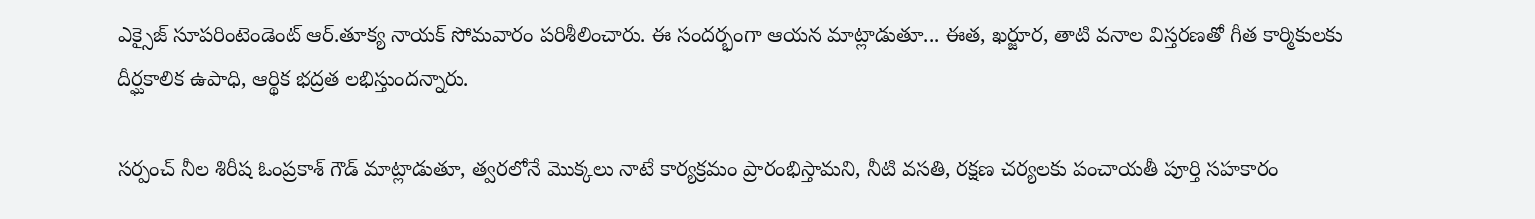ఎక్సైజ్ సూపరింటెండెంట్ ఆర్.తూక్య నాయక్ సోమవారం పరిశీలించారు. ఈ సందర్భంగా ఆయన మాట్లాడుతూ... ఈత, ఖర్జూర, తాటి వనాల విస్తరణతో గీత కార్మికులకు దీర్ఘకాలిక ఉపాధి, ఆర్థిక భద్రత లభిస్తుందన్నారు.

సర్పంచ్ నీల శిరీష ఓంప్రకాశ్ గౌడ్ మాట్లాడుతూ, త్వరలోనే మొక్కలు నాటే కార్యక్రమం ప్రారంభిస్తామని, నీటి వసతి, రక్షణ చర్యలకు పంచాయతీ పూర్తి సహకారం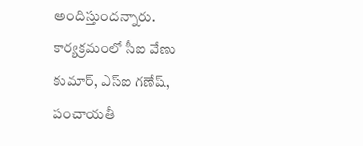అందిస్తుందన్నారు. కార్యక్రమంలో సీఐ వేణు కుమార్, ఎస్ఐ గణేష్, పంచాయతీ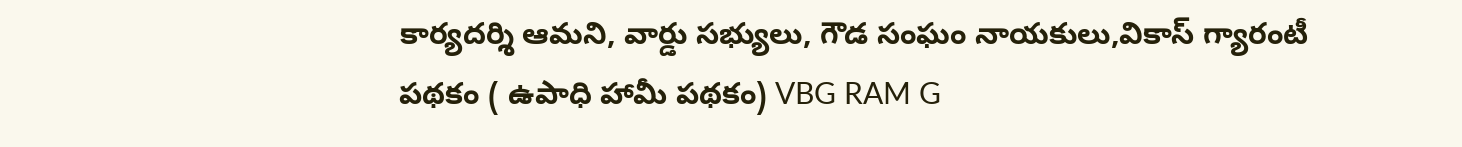కార్యదర్శి ఆమని, వార్డు సభ్యులు, గౌడ సంఘం నాయకులు,వికాస్ గ్యారంటీ పథకం ( ఉపాధి హామీ పథకం) VBG RAM G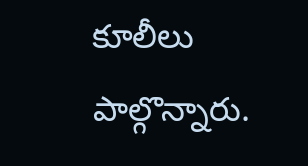కూలీలు పాల్గొన్నారు.